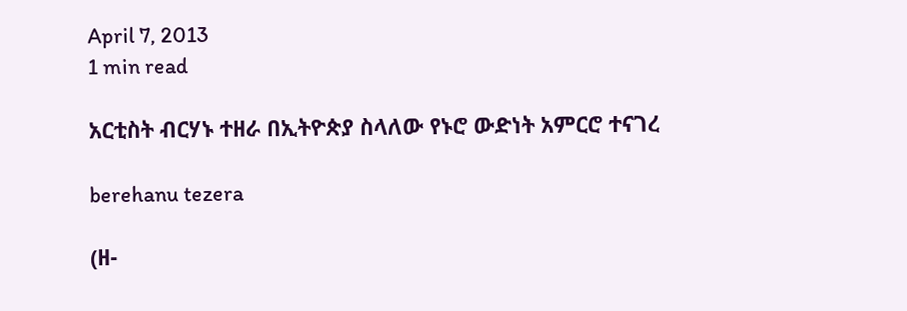April 7, 2013
1 min read

አርቲስት ብርሃኑ ተዘራ በኢትዮጵያ ስላለው የኑሮ ውድነት አምርሮ ተናገረ

berehanu tezera

(ዘ-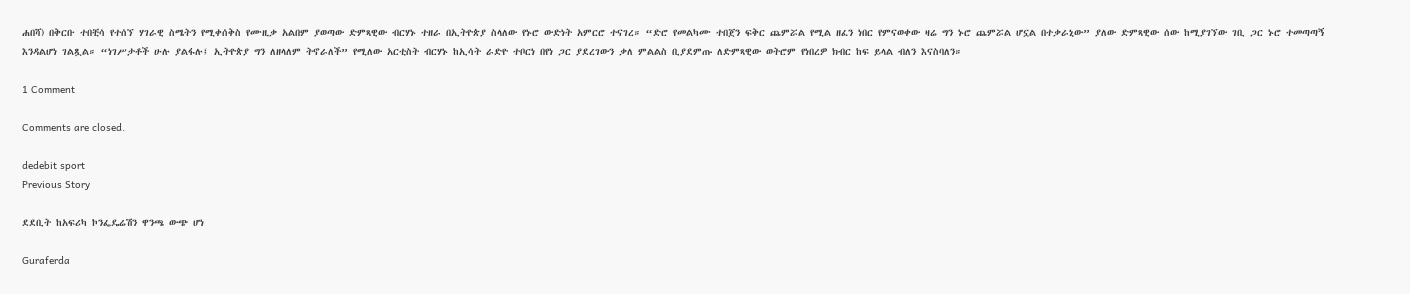ሐበሻ) በቅርቡ ተበቺሳ የተሰኘ ሃገራዊ ስሜትን የሚቀሰቅስ የሙዚቃ አልበም ያወጣው ድምጻዊው ብርሃኑ ተዘራ በኢትዮጵያ ስላለው የኑሮ ውድነት አምርሮ ተናገረ። “ድሮ የመልካሙ ተበጀን ፍቅር ጨምሯል የሚል ዘፈን ነበር የምናወቀው ዛሬ ግን ኑሮ ጨምሯል ሆኗል በተቃራኒው” ያለው ድምጻዊው ሰው ከሚያገኘው ገቢ ጋር ኑሮ ተመጣጣኝ እንዳልሆነ ገልጿል። “ነገሥታቶች ሁሉ ያልፋሉ፤ ኢትዮጵያ ግን ለዘላለም ትኖራለች” የሚለው አርቲስት ብርሃኑ ከኢሳት ራድዮ ተቦርነ በየነ ጋር ያደረገውን ቃለ ምልልስ ቢያደምጡ ለድምጻዊው ወትሮም የነበረዎ ክብር ከፍ ይላል ብለን እናስባለን።

1 Comment

Comments are closed.

dedebit sport
Previous Story

ደደቢት ከአፍሪካ ኮንፌዴሬሽን ዋንጫ ውጭ ሆነ

Guraferda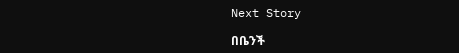Next Story

በቤንች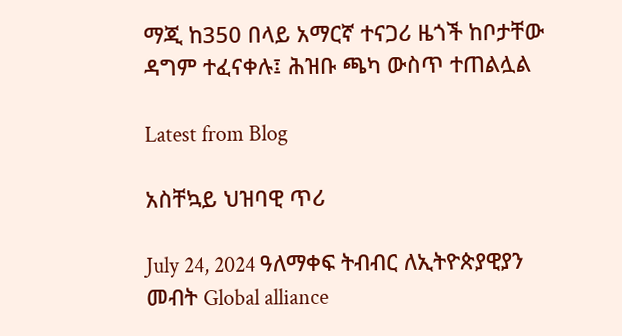ማጂ ከ350 በላይ አማርኛ ተናጋሪ ዜጎች ከቦታቸው ዳግም ተፈናቀሉ፤ ሕዝቡ ጫካ ውስጥ ተጠልሏል

Latest from Blog

አስቸኳይ ህዝባዊ ጥሪ

July 24, 2024 ዓለማቀፍ ትብብር ለኢትዮጵያዊያን መብት Global alliance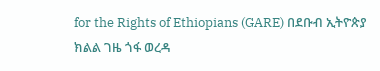for the Rights of Ethiopians (GARE) በደቡብ ኢትዮጵያ ክልል ገዜ ጎፋ ወረዳ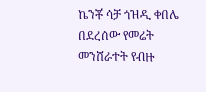ኬንቾ ሳቻ ጎዝዲ ቀበሌ በደረሰው የመሬት መንሸራተት የብዙ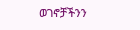ወገኖቻችንን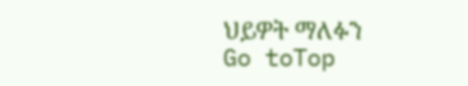ህይዎት ማለፉን
Go toTop